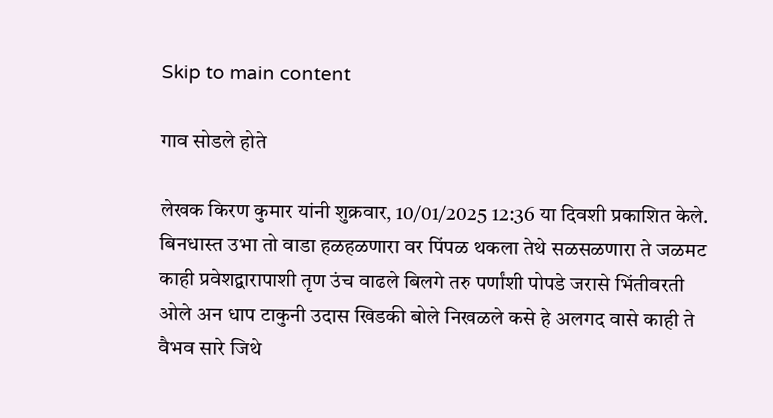Skip to main content

गाव सोडले होते

लेखक किरण कुमार यांनी शुक्रवार, 10/01/2025 12:36 या दिवशी प्रकाशित केले.
बिनधास्त उभा तो वाडा हळहळणारा वर पिंपळ थकला तेथे सळसळणारा ते जळमट काही प्रवेशद्वारापाशी तृण उंच वाढले बिलगे तरु पर्णांशी पोपडे जरासे भिंतीवरती ओले अन धाप टाकुनी उदास खिडकी बोले निखळले कसे हे अलगद वासे काही ते वैभव सारे जिथे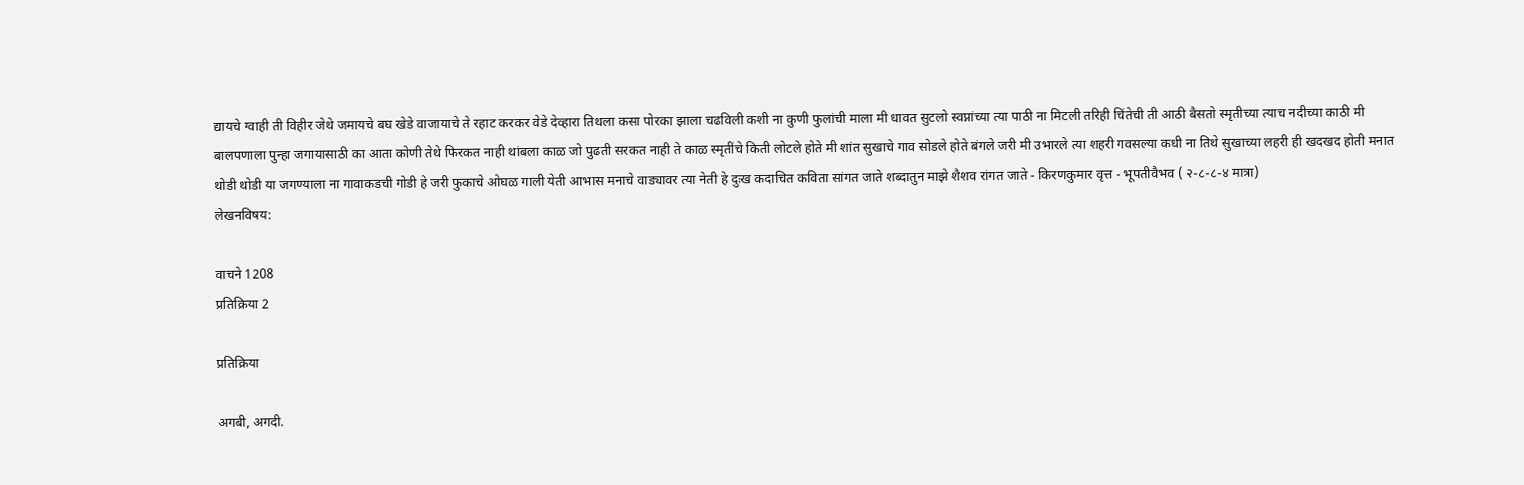द्यायचे ग्वाही ती विहीर जेथे जमायचे बघ खेडे वाजायाचे ते रहाट करकर वेडे देव्हारा तिथला कसा पोरका झाला चढविली कशी ना कुणी फुलांची माला मी धावत सुटलो स्वप्नांच्या त्या पाठी ना मिटली तरिही चिंतेची ती आठी बैसतो स्मृतीच्या त्याच नदीच्या काठी मी बालपणाला पुन्हा जगायासाठी का आता कोणी तेथे फिरकत नाही थांबला काळ जो पुढती सरकत नाही ते काळ स्मृतींचे किती लोटले होते मी शांत सुखाचे गाव सोडले होते बंगले जरी मी उभारले त्या शहरी गवसल्या कधी ना तिथे सुखाच्या लहरी ही खदखद होती मनात थोडी थोडी या जगण्याला ना गावाकडची गोडी हे जरी फुकाचे ओघळ गाली येती आभास मनाचे वाड्यावर त्या नेती हे दुःख कदाचित कविता सांगत जाते शब्दातुन माझे शैशव रांगत जाते - किरणकुमार वृत्त - भूपतीवैभव ( २-८-८-४ मात्रा)
लेखनविषय:

वाचने 1208
प्रतिक्रिया 2

प्रतिक्रिया

अगबी, अगदी.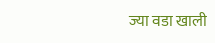ज्या वडा खाली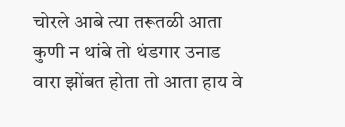चोरले आबे त्या तरूतळी आता कुणी न थांबे तो थंडगार उनाड वारा झोंबत होता तो आता हाय वे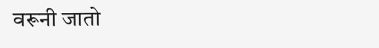वरूनी जातो